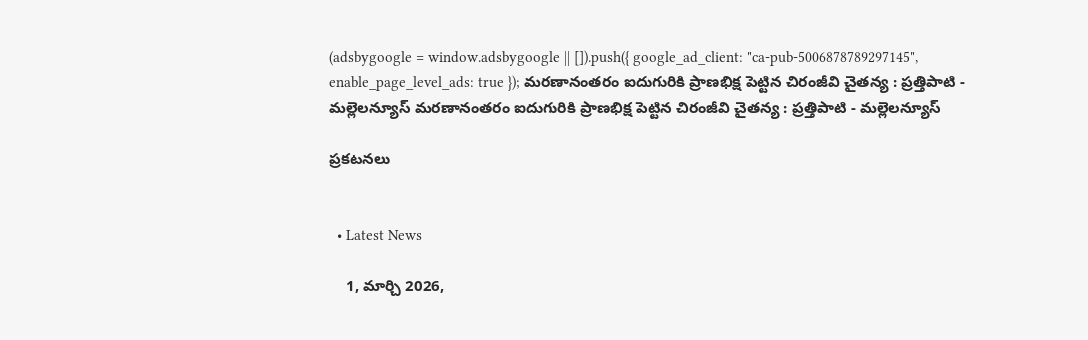(adsbygoogle = window.adsbygoogle || []).push({ google_ad_client: "ca-pub-5006878789297145", enable_page_level_ads: true }); మరణానంతరం ఐదుగురికి ప్రాణభిక్ష పెట్టిన చిరంజీవి చైతన్య : ప్రత్తిపాటి - మల్లెలన్యూస్ మరణానంతరం ఐదుగురికి ప్రాణభిక్ష పెట్టిన చిరంజీవి చైతన్య : ప్రత్తిపాటి - మల్లెలన్యూస్

ప్రకటనలు


  • Latest News

    1, మార్చి 2026,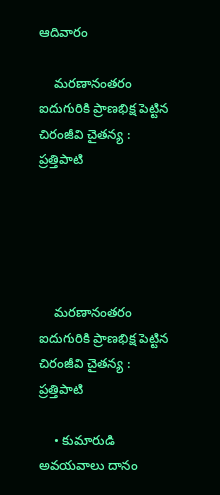ఆదివారం

    మరణానంతరం ఐదుగురికి ప్రాణభిక్ష పెట్టిన చిరంజీవి చైతన్య : ప్రత్తిపాటి





    మరణానంతరం ఐదుగురికి ప్రాణభిక్ష పెట్టిన చిరంజీవి చైతన్య : ప్రత్తిపాటి

    • కుమారుడి అవయవాలు దానం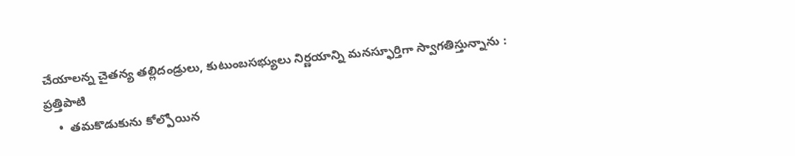చేయాలన్న చైతన్య తల్లిదండ్రులు, కుటుంబసభ్యులు నిర్ణయాన్ని మనస్ఫూర్తిగా స్వాగతిస్తున్నాను : ప్రత్తిపాటి
    •  తమకొడుకును కోల్పోయిన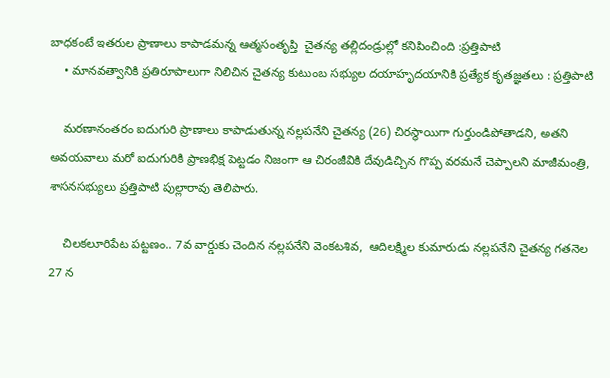బాధకంటే ఇతరుల ప్రాణాలు కాపాడమన్న ఆత్మసంతృప్తి  చైతన్య తల్లిదండ్రుల్లో కనిపించింది :ప్రత్తిపాటి
    • మానవత్వానికి ప్రతిరూపాలుగా నిలిచిన చైతన్య కుటుంబ సభ్యుల దయాహృదయానికి ప్రత్యేక కృతజ్ఞతలు : ప్రత్తిపాటి

    మరణానంతరం ఐదుగురి ప్రాణాలు కాపాడుతున్న నల్లపనేని చైతన్య (26) చిరస్థాయిగా గుర్తుండిపోతాడని, అతని అవయవాలు మరో ఐదుగురికి ప్రాణభిక్ష పెట్టడం నిజంగా ఆ చిరంజీవికి దేవుడిచ్చిన గొప్ప వరమనే చెప్పాలని మాజీమంత్రి, శాసనసభ్యులు ప్రత్తిపాటి పుల్లారావు తెలిపారు.

    చిలకలూరిపేట పట్టణం.. 7వ వార్డుకు చెందిన నల్లపనేని వెంకటశివ,  ఆదిలక్ష్మిల కుమారుడు నల్లపనేని చైతన్య గతనెల 27 న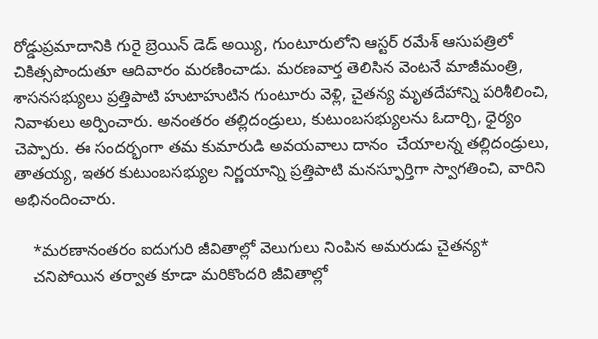రోడ్డుప్రమాదానికి గురై బ్రెయిన్ డెడ్ అయ్యి, గుంటూరులోని ఆస్టర్ రమేశ్ ఆసుపత్రిలో చికిత్సపొందుతూ ఆదివారం మరణించాడు. మరణవార్త తెలిసిన వెంటనే మాజీమంత్రి, శాసనసభ్యులు ప్రత్తిపాటి హుటాహుటిన గుంటూరు వెళ్లి, చైతన్య మృతదేహాన్ని పరిశీలించి, నివాళులు అర్పించారు. అనంతరం తల్లిదండ్రులు, కుటుంబసభ్యులను ఓదార్చి, ధైర్యం చెప్పారు. ఈ సందర్భంగా తమ కుమారుడి అవయవాలు దానం  చేయాలన్న తల్లిదండ్రులు, తాతయ్య, ఇతర కుటుంబసభ్యుల నిర్ణయాన్ని ప్రత్తిపాటి మనస్ఫూర్తిగా స్వాగతించి, వారిని అభినందించారు.

    *మరణానంతరం ఐదుగురి జీవితాల్లో వెలుగులు నింపిన అమరుడు చైతన్య*
    చనిపోయిన తర్వాత కూడా మరికొందరి జీవితాల్లో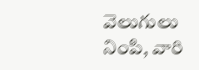వెలుగులు నింపి, వారి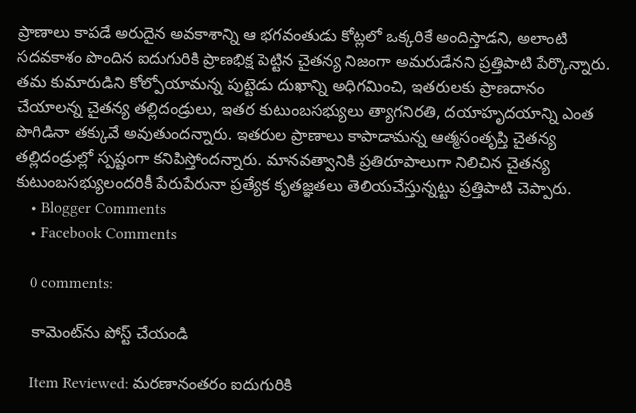ప్రాణాలు కాపడే అరుదైన అవకాశాన్ని ఆ భగవంతుడు కోట్లలో ఒక్కరికే అందిస్తాడని, అలాంటి సదవకాశం పొందిన ఐదుగురికి ప్రాణభిక్ష పెట్టిన చైతన్య నిజంగా అమరుడేనని ప్రత్తిపాటి పేర్కొన్నారు. తమ కుమారుడిని కోల్పోయామన్న పుట్టెడు దుఖాన్ని అధిగమించి, ఇతరులకు ప్రాణదానం చేయాలన్న చైతన్య తల్లిదండ్రులు, ఇతర కుటుంబసభ్యులు త్యాగనిరతి, దయాహృదయాన్ని ఎంత పొగిడినా తక్కువే అవుతుందన్నారు. ఇతరుల ప్రాణాలు కాపాడామన్న ఆత్మసంతృప్తి చైతన్య తల్లిదండ్రుల్లో స్పష్టంగా కనిపిస్తోందన్నారు. మానవత్వానికి ప్రతిరూపాలుగా నిలిచిన చైతన్య కుటుంబసభ్యులందరికీ పేరుపేరునా ప్రత్యేక కృతజ్ఞతలు తెలియచేస్తున్నట్టు ప్రత్తిపాటి చెప్పారు.
    • Blogger Comments
    • Facebook Comments

    0 comments:

    కామెంట్‌ను పోస్ట్ చేయండి

    Item Reviewed: మరణానంతరం ఐదుగురికి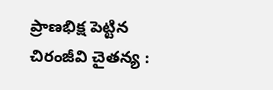ప్రాణభిక్ష పెట్టిన చిరంజీవి చైతన్య :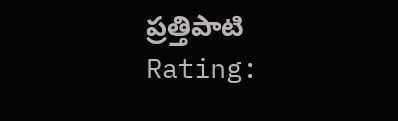ప్రత్తిపాటి Rating: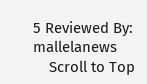5 Reviewed By: mallelanews
    Scroll to Top